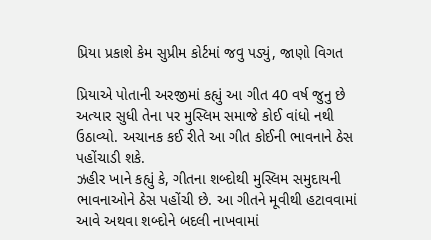પ્રિયા પ્રકાશે કેમ સુપ્રીમ કોર્ટમાં જવુ પડ્યું, જાણો વિગત

પ્રિયાએ પોતાની અરજીમાં કહ્યું આ ગીત 40 વર્ષ જુનુ છે અત્યાર સુધી તેના પર મુસ્લિમ સમાજે કોઈ વાંધો નથી ઉઠાવ્યો. અચાનક કઈ રીતે આ ગીત કોઈની ભાવનાને ઠેસ પહોંચાડી શકે.
ઝહીર ખાને કહ્યું કે, ગીતના શબ્દોથી મુસ્લિમ સમુદાયની ભાવનાઓને ઠેસ પહોંચી છે. આ ગીતને મૂવીથી હટાવવામાં આવે અથવા શબ્દોને બદલી નાખવામાં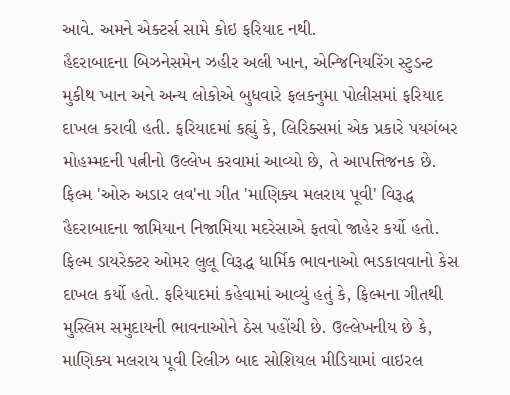આવે. અમને એક્ટર્સ સામે કોઇ ફરિયાદ નથી.
હૈદરાબાદના બિઝનેસમેન ઝહીર અલી ખાન, એન્જિનિયરિંગ સ્ટુડન્ટ મુકીથ ખાન અને અન્ય લોકોએ બુધવારે ફલકનુમા પોલીસમાં ફરિયાદ દાખલ કરાવી હતી. ફરિયાદમાં કહ્યું કે, લિરિક્સમાં એક પ્રકારે પયગંબર મોહમ્મદની પત્નીનો ઉલ્લેખ કરવામાં આવ્યો છે, તે આપત્તિજનક છે.
ફિલ્મ 'ઓરુ અડાર લવ'ના ગીત 'માણિક્ય મલરાય પૂવી' વિરૂદ્ધ હૈદરાબાદના જામિયાન નિજામિયા મદરેસાએ ફતવો જાહેર કર્યો હતો. ફિલ્મ ડાયરેક્ટર ઓમર લુલૂ વિરૂદ્ધ ધાર્મિક ભાવનાઓ ભડકાવવાનો કેસ દાખલ કર્યો હતો. ફરિયાદમાં કહેવામાં આવ્યું હતું કે, ફિલ્મના ગીતથી મુસ્લિમ સમુદાયની ભાવનાઓને ઠેસ પહોંચી છે. ઉલ્લેખનીય છે કે, માણિક્ય મલરાય પૂવી રિલીઝ બાદ સોશિયલ મીડિયામાં વાઇરલ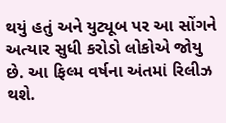થયું હતું અને યુટ્યૂબ પર આ સોંગને અત્યાર સુધી કરોડો લોકોએ જોયુ છે. આ ફિલ્મ વર્ષના અંતમાં રિલીઝ થશે.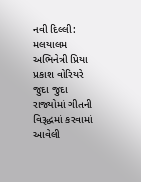નવી દિલ્લી: મલયાલમ અભિનેત્રી પ્રિયા પ્રકાશ વોરિયરે જુદા જુદા રાજ્યોમાં ગીતની વિરૂદ્ધમાં કરવામાં આવેલી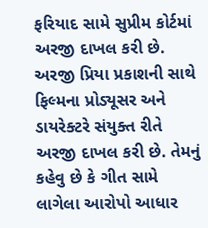ફરિયાદ સામે સુપ્રીમ કોર્ટમાં અરજી દાખલ કરી છે. અરજી પ્રિયા પ્રકાશની સાથે ફિલ્મના પ્રોડ્યૂસર અને ડાયરેક્ટરે સંયુક્ત રીતે અરજી દાખલ કરી છે. તેમનું કહેવુ છે કે ગીત સામે લાગેલા આરોપો આધાર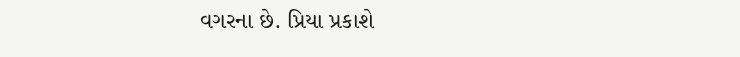વગરના છે. પ્રિયા પ્રકાશે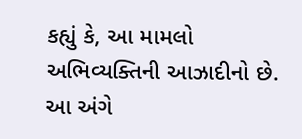કહ્યું કે, આ મામલો અભિવ્યક્તિની આઝાદીનો છે. આ અંગે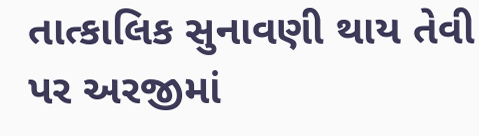તાત્કાલિક સુનાવણી થાય તેવી પર અરજીમાં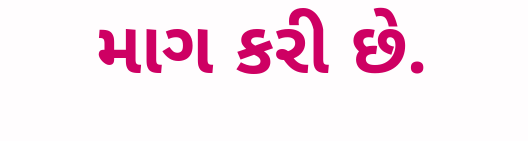માગ કરી છે.